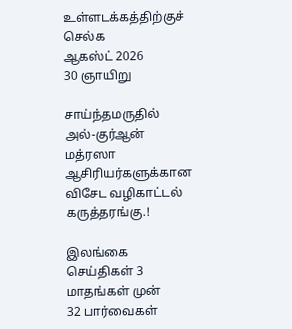உள்ளடக்கத்திற்குச் செல்க
ஆகஸ்ட் 2026
30 ஞாயிறு

சாய்ந்தமருதில் அல்-குர்ஆன் மத்ரஸா ஆசிரியர்களுக்கான விசேட வழிகாட்டல் கருத்தரங்கு.!

இலங்கை செய்திகள் 3 மாதங்கள் முன்
32 பார்வைகள்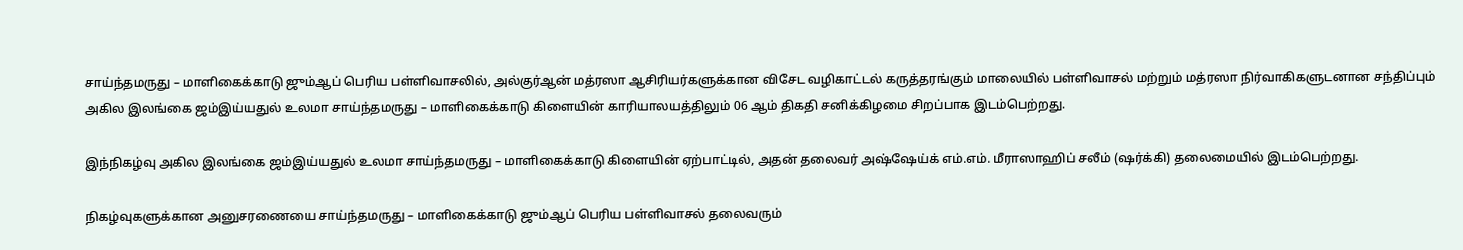சாய்ந்தமருது – மாளிகைக்காடு ஜும்ஆப் பெரிய பள்ளிவாசலில், அல்குர்ஆன் மத்ரஸா ஆசிரியர்களுக்கான விசேட வழிகாட்டல் கருத்தரங்கும் மாலையில் பள்ளிவாசல் மற்றும் மத்ரஸா நிர்வாகிகளுடனான சந்திப்பும் அகில இலங்கை ஜம்இய்யதுல் உலமா சாய்ந்தமருது – மாளிகைக்காடு கிளையின் காரியாலயத்திலும் 06 ஆம் திகதி சனிக்கிழமை சிறப்பாக இடம்பெற்றது.

இந்நிகழ்வு அகில இலங்கை ஜம்இய்யதுல் உலமா சாய்ந்தமருது – மாளிகைக்காடு கிளையின் ஏற்பாட்டில், அதன் தலைவர் அஷ்ஷேய்க் எம்.எம். மீராஸாஹிப் சலீம் (ஷர்க்கி) தலைமையில் இடம்பெற்றது.

நிகழ்வுகளுக்கான அனுசரணையை சாய்ந்தமருது – மாளிகைக்காடு ஜும்ஆப் பெரிய பள்ளிவாசல் தலைவரும்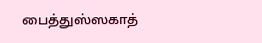பைத்துஸ்ஸகாத்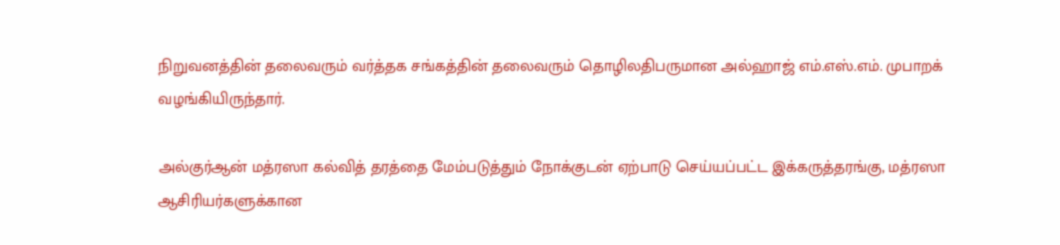நிறுவனத்தின் தலைவரும் வர்த்தக சங்கத்தின் தலைவரும் தொழிலதிபருமான அல்ஹாஜ் எம்.எஸ்.எம். முபாறக் வழங்கியிருந்தார்.

அல்குர்ஆன் மத்ரஸா கல்வித் தரத்தை மேம்படுத்தும் நோக்குடன் ஏற்பாடு செய்யப்பட்ட இக்கருத்தரங்கு, மத்ரஸா ஆசிரியர்களுக்கான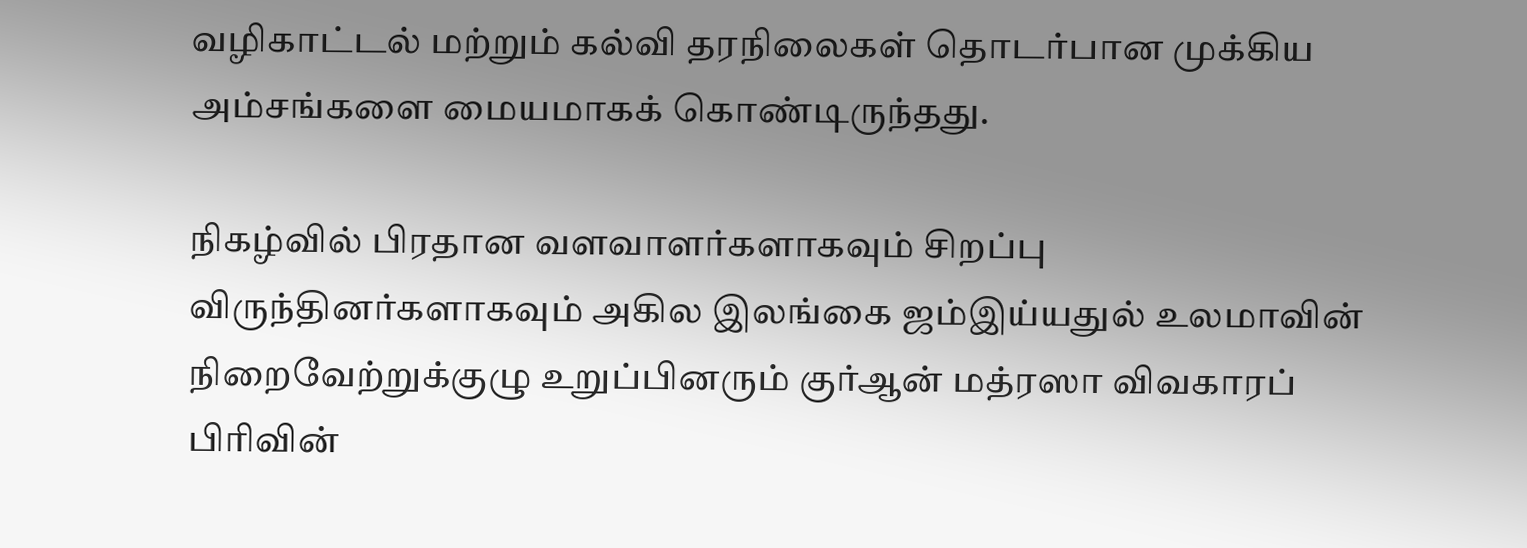வழிகாட்டல் மற்றும் கல்வி தரநிலைகள் தொடர்பான முக்கிய அம்சங்களை மையமாகக் கொண்டிருந்தது.

நிகழ்வில் பிரதான வளவாளர்களாகவும் சிறப்பு விருந்தினர்களாகவும் அகில இலங்கை ஜம்இய்யதுல் உலமாவின் நிறைவேற்றுக்குழு உறுப்பினரும் குர்ஆன் மத்ரஸா விவகாரப் பிரிவின்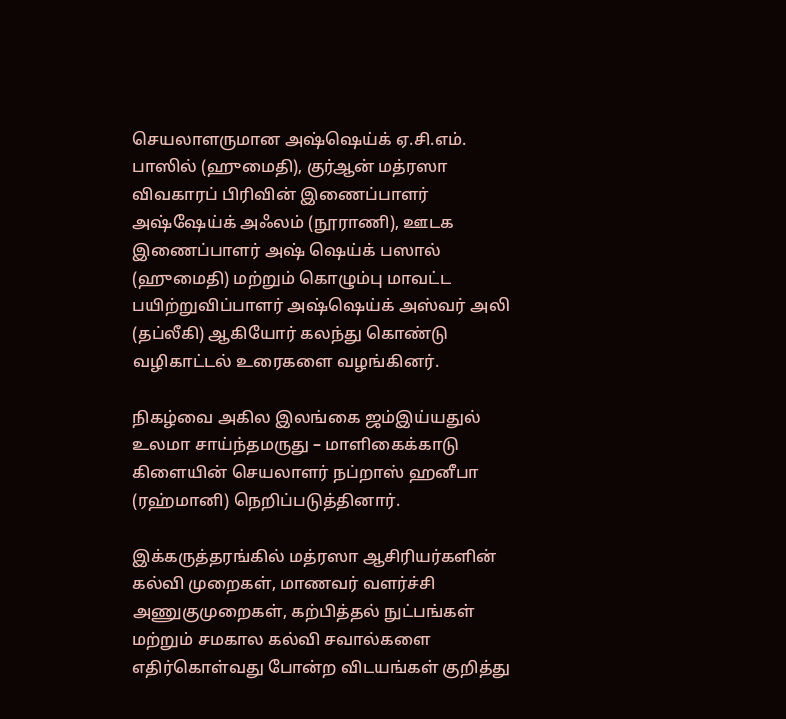செயலாளருமான அஷ்ஷெய்க் ஏ.சி.எம். பாஸில் (ஹுமைதி), குர்ஆன் மத்ரஸா விவகாரப் பிரிவின் இணைப்பாளர் அஷ்ஷேய்க் அஃலம் (நூராணி), ஊடக இணைப்பாளர் அஷ் ஷெய்க் பஸால் (ஹுமைதி) மற்றும் கொழும்பு மாவட்ட பயிற்றுவிப்பாளர் அஷ்ஷெய்க் அஸ்வர் அலி (தப்லீகி) ஆகியோர் கலந்து கொண்டு வழிகாட்டல் உரைகளை வழங்கினர்.

நிகழ்வை அகில இலங்கை ஜம்இய்யதுல் உலமா சாய்ந்தமருது – மாளிகைக்காடு கிளையின் செயலாளர் நப்றாஸ் ஹனீபா (ரஹ்மானி) நெறிப்படுத்தினார்.

இக்கருத்தரங்கில் மத்ரஸா ஆசிரியர்களின் கல்வி முறைகள், மாணவர் வளர்ச்சி அணுகுமுறைகள், கற்பித்தல் நுட்பங்கள் மற்றும் சமகால கல்வி சவால்களை எதிர்கொள்வது போன்ற விடயங்கள் குறித்து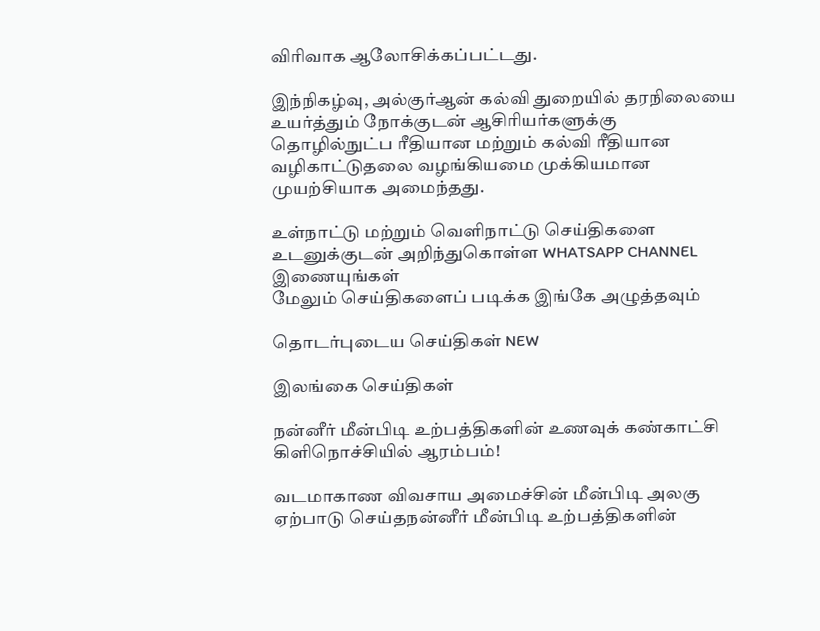விரிவாக ஆலோசிக்கப்பட்டது.

இந்நிகழ்வு, அல்குர்ஆன் கல்வி துறையில் தரநிலையை உயர்த்தும் நோக்குடன் ஆசிரியர்களுக்கு தொழில்நுட்ப ரீதியான மற்றும் கல்வி ரீதியான வழிகாட்டுதலை வழங்கியமை முக்கியமான முயற்சியாக அமைந்தது.

உள்நாட்டு மற்றும் வெளிநாட்டு செய்திகளை உடனுக்குடன் அறிந்துகொள்ள WHATSAPP CHANNEL இணையுங்கள்
மேலும் செய்திகளைப் படிக்க இங்கே அழுத்தவும்

தொடர்புடைய செய்திகள் NEW

இலங்கை செய்திகள்

நன்னீர் மீன்பிடி உற்பத்திகளின் உணவுக் கண்காட்சி கிளிநொச்சியில் ஆரம்பம்!

வடமாகாண விவசாய அமைச்சின் மீன்பிடி அலகு ஏற்பாடு செய்தநன்னீர் மீன்பிடி உற்பத்திகளின்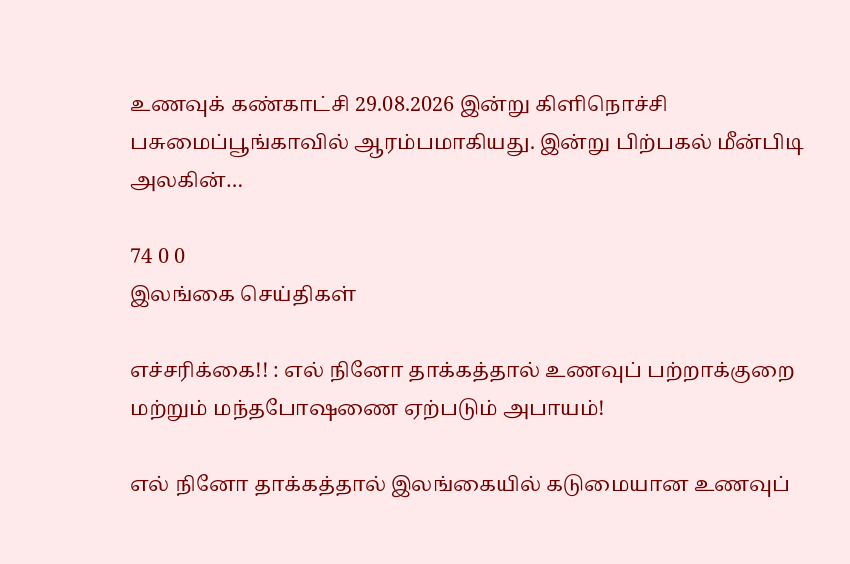உணவுக் கண்காட்சி 29.08.2026 இன்று கிளிநொச்சி பசுமைப்பூங்காவில் ஆரம்பமாகியது. இன்று பிற்பகல் மீன்பிடி அலகின்…

74 0 0
இலங்கை செய்திகள்

எச்சரிக்கை!! : எல் நினோ தாக்கத்தால் உணவுப் பற்றாக்குறை மற்றும் மந்தபோஷணை ஏற்படும் அபாயம்!

எல் நினோ தாக்கத்தால் இலங்கையில் கடுமையான உணவுப்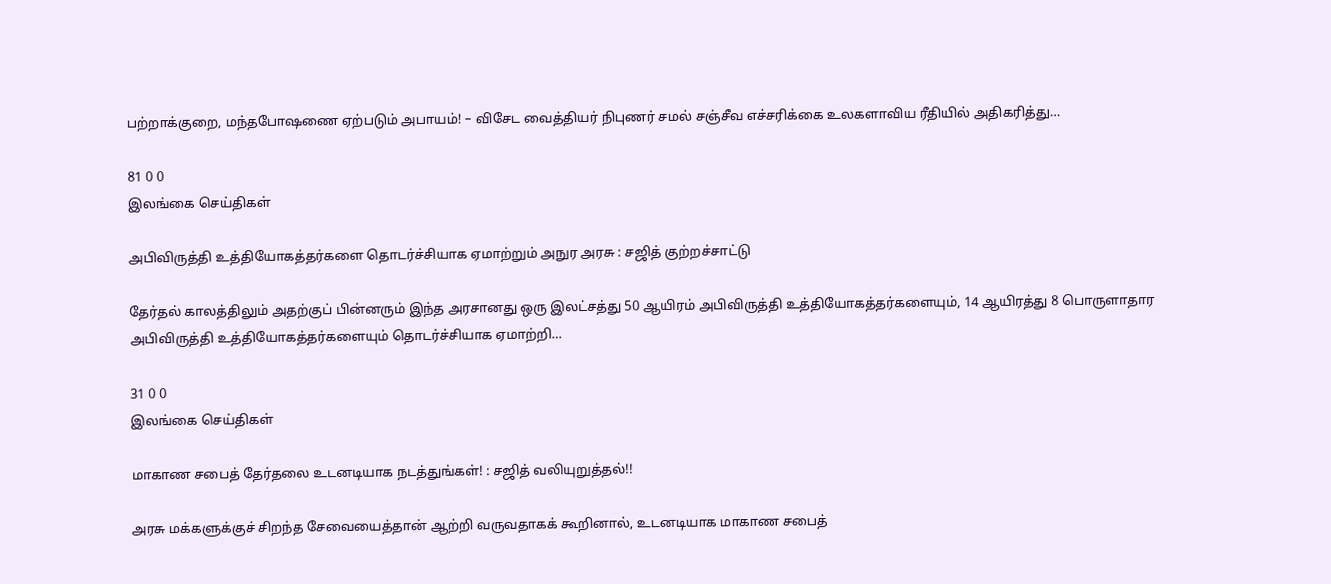பற்றாக்குறை, மந்தபோஷணை ஏற்படும் அபாயம்! – விசேட வைத்தியர் நிபுணர் சமல் சஞ்சீவ எச்சரிக்கை உலகளாவிய ரீதியில் அதிகரித்து…

81 0 0
இலங்கை செய்திகள்

அபிவிருத்தி உத்தியோகத்தர்களை தொடர்ச்சியாக ஏமாற்றும் அநுர அரசு : சஜித் குற்றச்சாட்டு

தேர்தல் காலத்திலும் அதற்குப் பின்னரும் இந்த அரசானது ஒரு இலட்சத்து 50 ஆயிரம் அபிவிருத்தி உத்தியோகத்தர்களையும், 14 ஆயிரத்து 8 பொருளாதார அபிவிருத்தி உத்தியோகத்தர்களையும் தொடர்ச்சியாக ஏமாற்றி…

31 0 0
இலங்கை செய்திகள்

மாகாண சபைத் தேர்தலை உடனடியாக நடத்துங்கள்! : சஜித் வலியுறுத்தல்!!

அரசு மக்களுக்குச் சிறந்த சேவையைத்தான் ஆற்றி வருவதாகக் கூறினால், உடனடியாக மாகாண சபைத்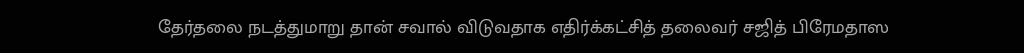தேர்தலை நடத்துமாறு தான் சவால் விடுவதாக எதிர்க்கட்சித் தலைவர் சஜித் பிரேமதாஸ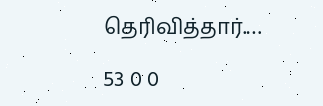தெரிவித்தார்.…

53 0 0